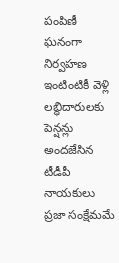పంపిణీ ఘనంగా నిర్వహణ ఇంటింటికీ వెళ్లి లబ్ధిదారులకు పెన్షన్లు అందజేసిన టీడీపీ నాయకులు ప్రజా సంక్షేమమే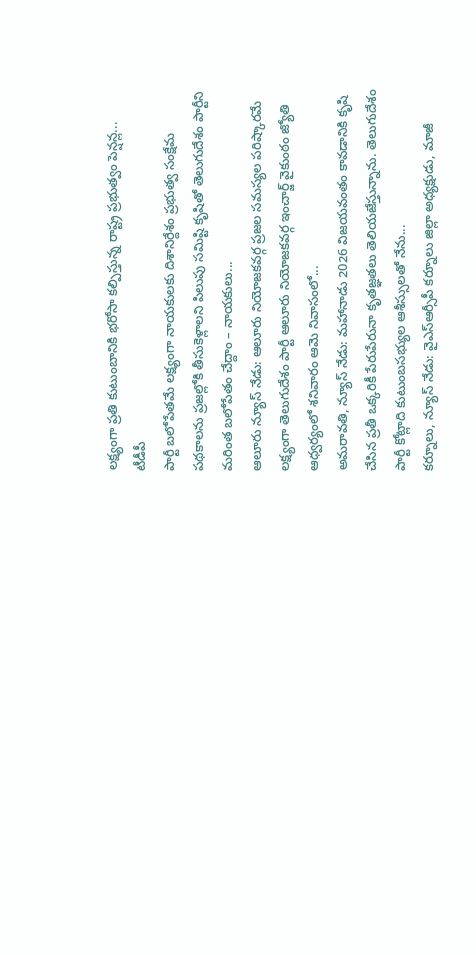లక్ష్యంగా ప్రతి కుటుంబానికి భరోసా కల్పిస్తున్న రాష్ట్ర ప్రభుత్వం పెన్షన్ల...
టీడీపీ
పార్టీ బలోపేతమే లక్ష్యంగా నాయకులకు దిశానిర్దేశం ప్రభుత్వ సంక్షేమ పథకాలను ప్రజల్లోకి తీసుకెళ్లాలని పిలుపు సమిష్టి కృషితో తెలుగుదేశం పార్టీని మరింత బలోపేతం చేద్దాం – నాయకులు...
ఆలూరు న్యూస్ నేడు: ఆలూరు నియోజకవర్గ ప్రజల సమస్యల పరిష్కారమే లక్ష్యంగా తెలుగుదేశం పార్టీ ఆలూరు నియోజకవర్గ ఇంచార్జ్ వైకుంఠం జ్యోతి ఆధ్వర్యంలో శనివారం ఆమె నివాసంలో...
అమరావతి, న్యూస్ నేడు: మహానాడు 2026 విజయవంతం కావడానికి కృషి చేసిన ప్రతీ ఒక్కరికీ పేరుపేరునా కృతజ్ఞతలు తెలియజేస్తున్నాను. తెలుగుదేశం పార్టీ కోట్లాది కుటుంబసభ్యుల ఆశీస్సులతో నేను...
కర్నూలు, న్యూస్ నేడు: వైఎస్ఆర్సీపీ కర్నూలు జిల్లా అధ్యక్షుడు, మాజీ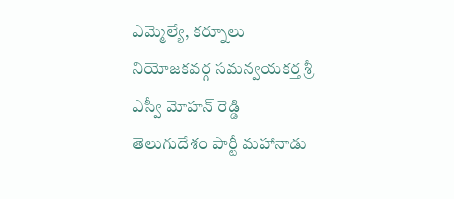ఎమ్మెల్యే, కర్నూలు నియోజకవర్గ సమన్వయకర్త శ్రీ ఎస్వీ మోహన్ రెడ్డి తెలుగుదేశం పార్టీ మహానాడు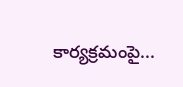కార్యక్రమంపై...